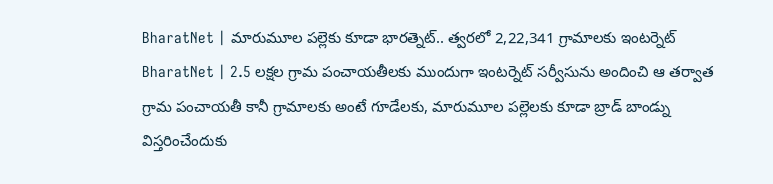BharatNet | మారుమూల పల్లెకు కూడా భారత్నెట్.. త్వరలో 2,22,341 గ్రామాలకు ఇంటర్నెట్
BharatNet | 2.5 లక్షల గ్రామ పంచాయతీలకు ముందుగా ఇంటర్నెట్ సర్వీసును అందించి ఆ తర్వాత గ్రామ పంచాయతీ కానీ గ్రామాలకు అంటే గూడేలకు, మారుమూల పల్లెలకు కూడా బ్రాడ్ బాండ్ను విస్తరించేందుకు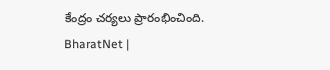కేంద్రం చర్యలు ప్రారంభించింది.
BharatNet |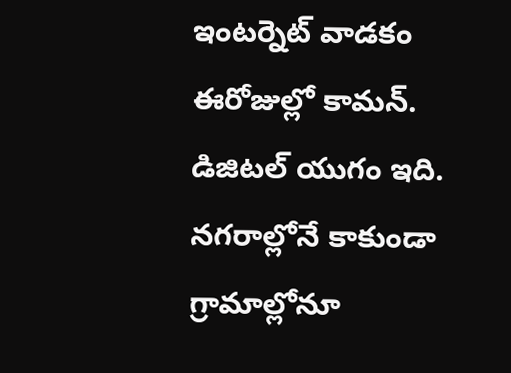ఇంటర్నెట్ వాడకం ఈరోజుల్లో కామన్. డిజిటల్ యుగం ఇది. నగరాల్లోనే కాకుండా గ్రామాల్లోనూ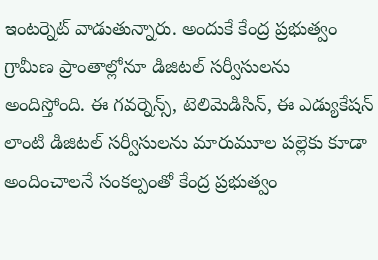ఇంటర్నెట్ వాడుతున్నారు. అందుకే కేంద్ర ప్రభుత్వం గ్రామీణ ప్రాంతాల్లోనూ డిజిటల్ సర్వీసులను అందిస్తోంది. ఈ గవర్నెన్స్, టెలిమెడిసిన్, ఈ ఎడ్యుకేషన్ లాంటి డిజిటల్ సర్వీసులను మారుమూల పల్లెకు కూడా అందించాలనే సంకల్పంతో కేంద్ర ప్రభుత్వం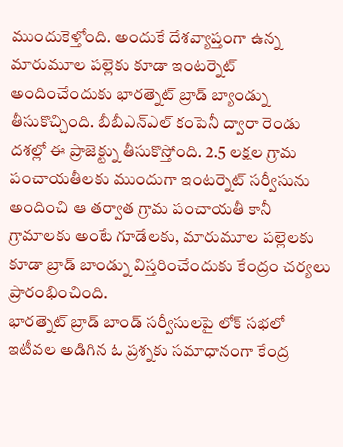ముందుకెళ్తోంది. అందుకే దేశవ్యాప్తంగా ఉన్న మారుమూల పల్లెకు కూడా ఇంటర్నెట్ అందించేందుకు భారత్నెట్ బ్రాడ్ బ్యాండ్ను తీసుకొచ్చింది. బీబీఎన్ఎల్ కంపెనీ ద్వారా రెండు దశల్లో ఈ ప్రాజెక్ట్ను తీసుకొస్తోంది. 2.5 లక్షల గ్రామ పంచాయతీలకు ముందుగా ఇంటర్నెట్ సర్వీసును అందించి ఆ తర్వాత గ్రామ పంచాయతీ కానీ గ్రామాలకు అంటే గూడేలకు, మారుమూల పల్లెలకు కూడా బ్రాడ్ బాండ్ను విస్తరించేందుకు కేంద్రం చర్యలు ప్రారంభించింది.
భారత్నెట్ బ్రాడ్ బాండ్ సర్వీసులపై లోక్ సభలో ఇటీవల అడిగిన ఓ ప్రశ్నకు సమాధానంగా కేంద్ర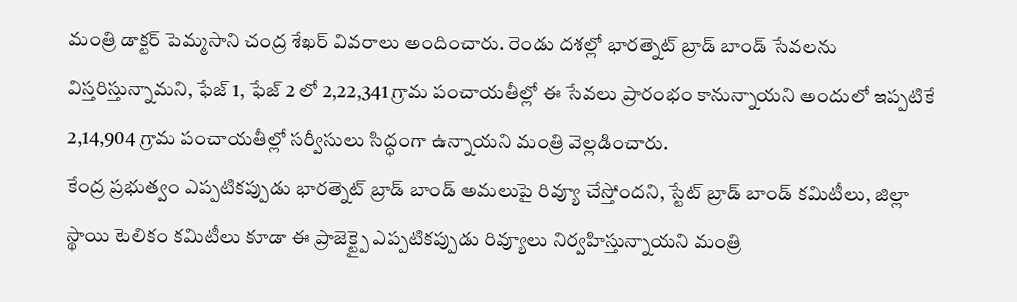మంత్రి డాక్టర్ పెమ్మసాని చంద్ర శేఖర్ వివరాలు అందించారు. రెండు దశల్లో భారత్నెట్ బ్రాడ్ బాండ్ సేవలను విస్తరిస్తున్నామని, ఫేజ్ 1, ఫేజ్ 2 లో 2,22,341 గ్రామ పంచాయతీల్లో ఈ సేవలు ప్రారంభం కానున్నాయని అందులో ఇప్పటికే 2,14,904 గ్రామ పంచాయతీల్లో సర్వీసులు సిద్ధంగా ఉన్నాయని మంత్రి వెల్లడించారు.
కేంద్ర ప్రభుత్వం ఎప్పటికప్పుడు భారత్నెట్ బ్రాడ్ బాండ్ అమలుపై రివ్యూ చేస్తోందని, స్టేట్ బ్రాడ్ బాండ్ కమిటీలు, జిల్లా స్థాయి టెలికం కమిటీలు కూడా ఈ ప్రాజెక్ట్పై ఎప్పటికప్పుడు రివ్యూలు నిర్వహిస్తున్నాయని మంత్రి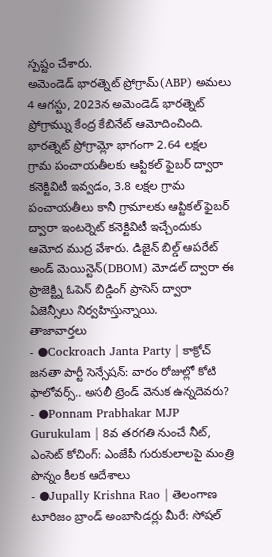స్పష్టం చేశారు.
అమెండెడ్ భారత్నెట్ ప్రోగ్రామ్(ABP) అమలు
4 ఆగస్టు, 2023న అమెండెడ్ భారత్నెట్ ప్రోగ్రామ్ను కేంద్ర కేబినేట్ ఆమోదించింది. భారత్నెట్ ప్రోగ్రామ్లో భాగంగా 2.64 లక్షల గ్రామ పంచాయతీలకు ఆప్టికల్ ఫైబర్ ద్వారా కనెక్టివిటీ ఇవ్వడం, 3.8 లక్షల గ్రామ పంచాయతీలు కానీ గ్రామాలకు ఆప్టికల్ ఫైబర్ ద్వారా ఇంటర్నెట్ కనెక్టివిటీ ఇచ్చేందుకు ఆమోద ముద్ర వేశారు. డిజైన్ బిల్డ్ ఆపరేట్ అండ్ మెయిన్టెన్(DBOM) మోడల్ ద్వారా ఈ ప్రాజెక్ట్ని ఓపెన్ బిడ్డింగ్ ప్రాసెస్ ద్వారా ఏజెన్సీలు నిర్వహిస్తున్నాయి.
తాజావార్తలు
- ●Cockroach Janta Party | కాక్రోచ్ జనతా పార్టీ సెన్సేషన్: వారం రోజుల్లో కోటి ఫాలోవర్స్.. అసలీ ట్రెండ్ వెనుక ఉన్నదెవరు?
- ●Ponnam Prabhakar MJP Gurukulam | 8వ తరగతి నుంచే నీట్, ఎంసెట్ కోచింగ్: ఎంజేపీ గురుకులాలపై మంత్రి పొన్నం కీలక ఆదేశాలు
- ●Jupally Krishna Rao | తెలంగాణ టూరిజం బ్రాండ్ అంబాసిడర్లు మీరే: సోషల్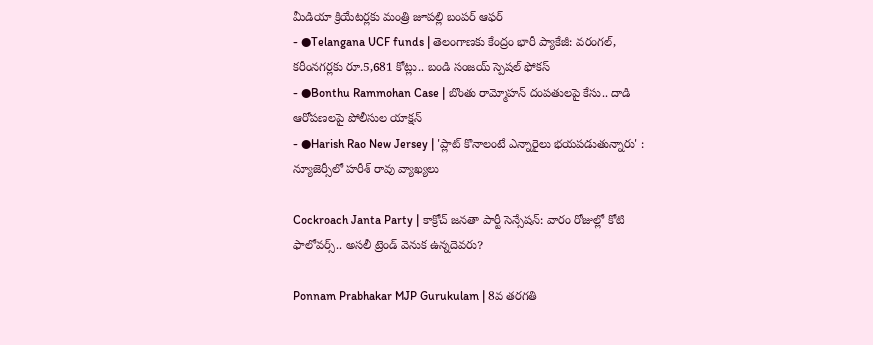మీడియా క్రియేటర్లకు మంత్రి జూపల్లి బంపర్ ఆఫర్
- ●Telangana UCF funds | తెలంగాణకు కేంద్రం భారీ ప్యాకేజీ: వరంగల్, కరీంనగర్లకు రూ.5,681 కోట్లు.. బండి సంజయ్ స్పెషల్ ఫోకస్
- ●Bonthu Rammohan Case | బొంతు రామ్మోహన్ దంపతులపై కేసు.. దాడి ఆరోపణలపై పోలీసుల యాక్షన్
- ●Harish Rao New Jersey | 'ప్లాట్ కొనాలంటే ఎన్నారైలు భయపడుతున్నారు' : న్యూజెర్సీలో హరీశ్ రావు వ్యాఖ్యలు

Cockroach Janta Party | కాక్రోచ్ జనతా పార్టీ సెన్సేషన్: వారం రోజుల్లో కోటి ఫాలోవర్స్.. అసలీ ట్రెండ్ వెనుక ఉన్నదెవరు?

Ponnam Prabhakar MJP Gurukulam | 8వ తరగతి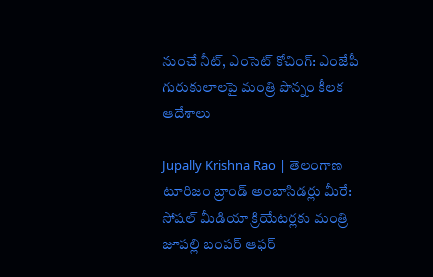నుంచే నీట్, ఎంసెట్ కోచింగ్: ఎంజేపీ గురుకులాలపై మంత్రి పొన్నం కీలక ఆదేశాలు

Jupally Krishna Rao | తెలంగాణ టూరిజం బ్రాండ్ అంబాసిడర్లు మీరే: సోషల్ మీడియా క్రియేటర్లకు మంత్రి జూపల్లి బంపర్ ఆఫర్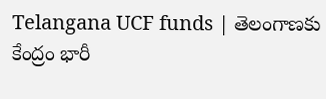Telangana UCF funds | తెలంగాణకు కేంద్రం భారీ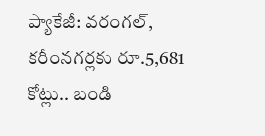ప్యాకేజీ: వరంగల్, కరీంనగర్లకు రూ.5,681 కోట్లు.. బండి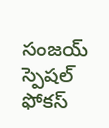సంజయ్ స్పెషల్ ఫోకస్